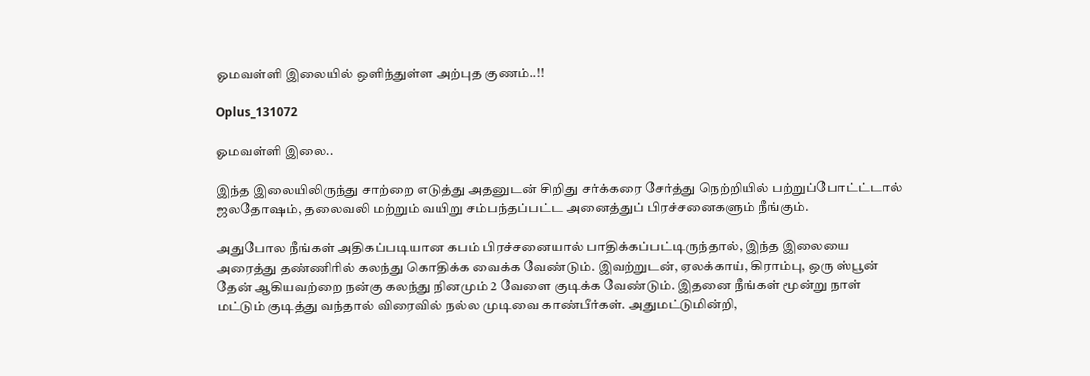ஓமவள்ளி இலையில் ஒளிந்துள்ள அற்புத குணம்..!!

Oplus_131072

ஓமவள்ளி இலை..

இந்த இலையிலிருந்து சாற்றை எடுத்து அதனுடன் சிறிது சர்க்கரை சேர்த்து நெற்றியில் பற்றுப்போட்ட்டால் ஜலதோஷம், தலைவலி மற்றும் வயிறு சம்பந்தப்பட்ட அனைத்துப் பிரச்சனைகளும் நீங்கும்.

அதுபோல நீங்கள் அதிகப்படியான கபம் பிரச்சனையால் பாதிக்கப்பட்டிருந்தால், இந்த இலையை அரைத்து தண்ணிரில் கலந்து கொதிக்க வைக்க வேண்டும். இவற்றுடன், ஏலக்காய், கிராம்பு, ஒரு ஸ்பூன் தேன் ஆகியவற்றை நன்கு கலந்து நினமும் 2 வேளை குடிக்க வேண்டும். இதனை நீங்கள் மூன்று நாள் மட்டும் குடித்து வந்தால் விரைவில் நல்ல முடிவை காண்பீர்கள். அதுமட்டுமின்றி,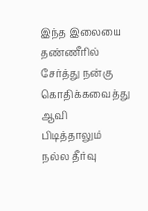இந்த இலையை தண்ணீரில் சேர்த்து நன்கு கொதிக்கவைத்து ஆவி பிடித்தாலும் நல்ல தீர்வு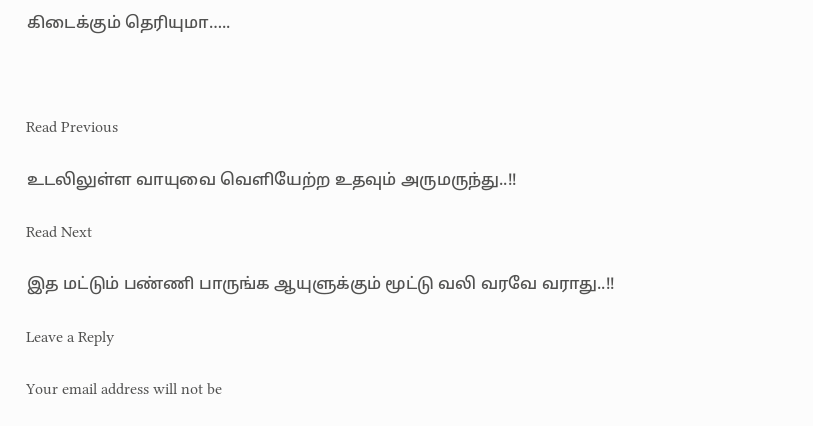கிடைக்கும் தெரியுமா…..



Read Previous

உடலிலுள்ள வாயுவை வெளியேற்ற உதவும் அருமருந்து..!!

Read Next

இத மட்டும் பண்ணி பாருங்க ஆயுளுக்கும் மூட்டு வலி வரவே வராது..!!

Leave a Reply

Your email address will not be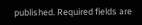published. Required fields are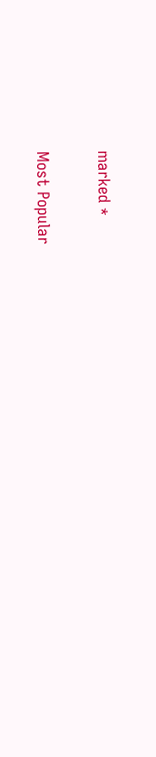marked *

Most Popular